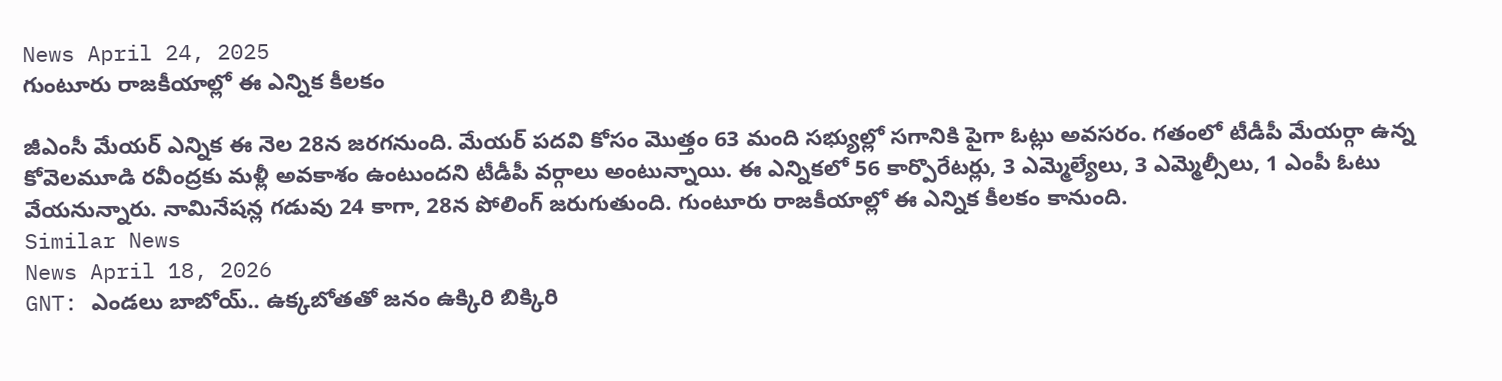News April 24, 2025
గుంటూరు రాజకీయాల్లో ఈ ఎన్నిక కీలకం

జీఎంసీ మేయర్ ఎన్నిక ఈ నెల 28న జరగనుంది. మేయర్ పదవి కోసం మొత్తం 63 మంది సభ్యుల్లో సగానికి పైగా ఓట్లు అవసరం. గతంలో టీడీపీ మేయర్గా ఉన్న కోవెలమూడి రవీంద్రకు మళ్లీ అవకాశం ఉంటుందని టీడీపీ వర్గాలు అంటున్నాయి. ఈ ఎన్నికలో 56 కార్పొరేటర్లు, 3 ఎమ్మెల్యేలు, 3 ఎమ్మెల్సీలు, 1 ఎంపీ ఓటు వేయనున్నారు. నామినేషన్ల గడువు 24 కాగా, 28న పోలింగ్ జరుగుతుంది. గుంటూరు రాజకీయాల్లో ఈ ఎన్నిక కీలకం కానుంది.
Similar News
News April 18, 2026
GNT: ఎండలు బాబోయ్.. ఉక్కబోతతో జనం ఉక్కిరి బిక్కిరి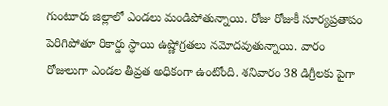గుంటూరు జిల్లాలో ఎండలు మండిపోతున్నాయి. రోజు రోజుకీ సూర్యప్రతాపం పెరిగిపోతూ రికార్డు స్ధాయి ఉష్ణోగ్రతలు నమోదవుతున్నాయి. వారం రోజులుగా ఎండల తీవ్రత అధికంగా ఉంటోంది. శనివారం 38 డిగ్రీలకు పైగా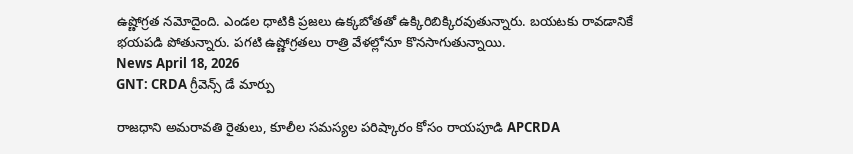ఉష్ణోగ్రత నమోదైంది. ఎండల ధాటికి ప్రజలు ఉక్కబోతతో ఉక్కిరిబిక్కిరవుతున్నారు. బయటకు రావడానికే భయపడి పోతున్నారు. పగటి ఉష్ణోగ్రతలు రాత్రి వేళల్లోనూ కొనసాగుతున్నాయి.
News April 18, 2026
GNT: CRDA గ్రీవెన్స్ డే మార్పు

రాజధాని అమరావతి రైతులు, కూలీల సమస్యల పరిష్కారం కోసం రాయపూడి APCRDA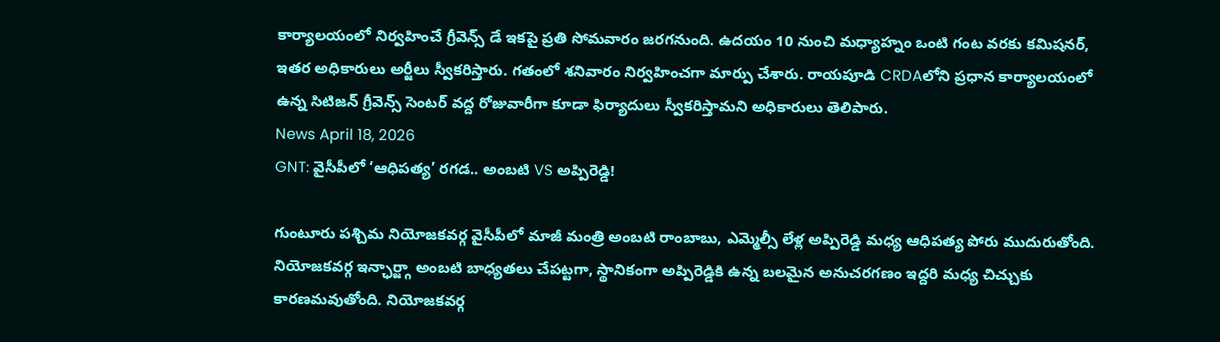కార్యాలయంలో నిర్వహించే గ్రీవెన్స్ డే ఇకపై ప్రతి సోమవారం జరగనుంది. ఉదయం 10 నుంచి మధ్యాహ్నం ఒంటి గంట వరకు కమిషనర్, ఇతర అధికారులు అర్జీలు స్వీకరిస్తారు. గతంలో శనివారం నిర్వహించగా మార్పు చేశారు. రాయపూడి CRDAలోని ప్రధాన కార్యాలయంలో ఉన్న సిటిజన్ గ్రీవెన్స్ సెంటర్ వద్ద రోజువారీగా కూడా ఫిర్యాదులు స్వీకరిస్తామని అధికారులు తెలిపారు.
News April 18, 2026
GNT: వైసీపీలో ‘ఆధిపత్య’ రగడ.. అంబటి VS అప్పిరెడ్డి!

గుంటూరు పశ్చిమ నియోజకవర్గ వైసీపీలో మాజీ మంత్రి అంబటి రాంబాబు, ఎమ్మెల్సీ లేళ్ల అప్పిరెడ్డి మధ్య ఆధిపత్య పోరు ముదురుతోంది. నియోజకవర్గ ఇన్ఛార్జ్గా అంబటి బాధ్యతలు చేపట్టగా, స్థానికంగా అప్పిరెడ్డికి ఉన్న బలమైన అనుచరగణం ఇద్దరి మధ్య చిచ్చుకు కారణమవుతోంది. నియోజకవర్గ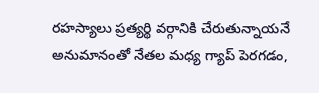రహస్యాలు ప్రత్యర్థి వర్గానికి చేరుతున్నాయనే అనుమానంతో నేతల మధ్య గ్యాప్ పెరగడం,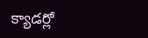క్యాడర్లో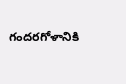గందరగోళానికి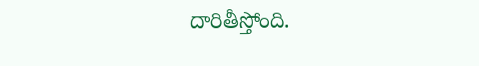దారితీస్తోంది.